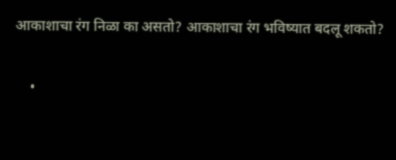आकाशाचा रंग निळा का असतो? आकाशाचा रंग भविष्यात बदलू शकतो?

    •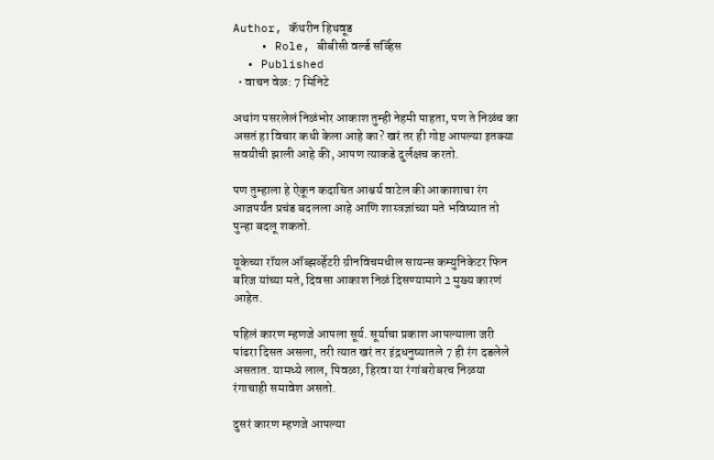Author, कॅथरीन हिथवूड
    • Role, बीबीसी वर्ल्ड सर्व्हिस
  • Published
  • वाचन वेळ: 7 मिनिटे

अथांग पसरलेलं निळंभोर आकाश तुम्ही नेहमी पाहता, पण ते निळंच का असतं हा विचार कधी केला आहे का? खरं तर ही गोष्ट आपल्या इतक्या सवयीची झाली आहे की, आपण त्याकडे दुर्लक्षच करतो.

पण तुम्हाला हे ऐकून कदाचित आश्चर्य वाटेल की आकाशाचा रंग आजपर्यंत प्रचंड बदलला आहे आणि शास्त्रज्ञांच्या मते भविष्यात तो पुन्हा बदलू शकतो.

यूकेच्या रॉयल ऑब्झर्व्हेटरी ग्रीनविचमधील सायन्स कम्युनिकेटर फिन बरिज यांच्या मते, दिवसा आकाश निळं दिसण्यामागे 2 मुख्य कारणं आहेत.

पहिलं कारण म्हणजे आपला सूर्य. सूर्याचा प्रकाश आपल्याला जरी पांढरा दिसत असला, तरी त्यात खरं तर इंद्रधनुष्यातले 7 ही रंग दडलेले असतात. यामध्ये लाल, पिवळा, हिरवा या रंगांबरोबरच निळया रंगाचाही समावेश असतो.

दुसरं कारण म्हणजे आपल्या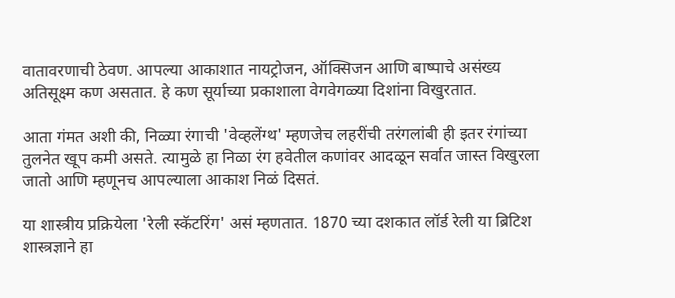वातावरणाची ठेवण. आपल्या आकाशात नायट्रोजन, ऑक्सिजन आणि बाष्पाचे असंख्य अतिसूक्ष्म कण असतात. हे कण सूर्याच्या प्रकाशाला वेगवेगळ्या दिशांना विखुरतात.

आता गंमत अशी की, निळ्या रंगाची 'वेव्हलेंग्थ' म्हणजेच लहरींची तरंगलांबी ही इतर रंगांच्या तुलनेत खूप कमी असते. त्यामुळे हा निळा रंग हवेतील कणांवर आदळून सर्वात जास्त विखुरला जातो आणि म्हणूनच आपल्याला आकाश निळं दिसतं.

या शास्त्रीय प्रक्रियेला 'रेली स्कॅटरिंग' असं म्हणतात. 1870 च्या दशकात लॉर्ड रेली या ब्रिटिश शास्त्रज्ञाने हा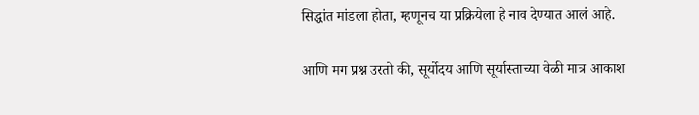सिद्धांत मांडला होता, म्हणूनच या प्रक्रियेला हे नाव देण्यात आलं आहे.

आणि मग प्रश्न उरतो की, सूर्योदय आणि सूर्यास्ताच्या वेळी मात्र आकाश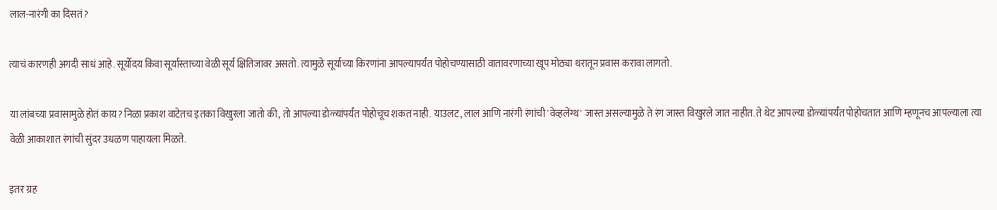लाल-नारंगी का दिसतं?

त्याचं कारणही अगदी साधं आहे. सूर्योदय किंवा सूर्यास्ताच्या वेळी सूर्य क्षितिजावर असतो. त्यामुळे सूर्याच्या किरणांना आपल्यापर्यंत पोहोचण्यासाठी वातावरणाच्या खूप मोठ्या थरातून प्रवास करावा लागतो.

या लांबच्या प्रवासामुळे होतं काय? निळा प्रकाश वाटेतच इतका विखुरला जातो की, तो आपल्या डोळ्यांपर्यंत पोहोचूच शकत नाही. याउलट, लाल आणि नारंगी रंगांची 'वेव्हलेंग्थ' जास्त असल्यामुळे ते रंग जास्त विखुरले जात नाहीत. ते थेट आपल्या डोळ्यांपर्यंत पोहोचतात आणि म्हणूनच आपल्याला त्या वेळी आकाशात रंगांची सुंदर उधळण पाहायला मिळते.

इतर ग्रह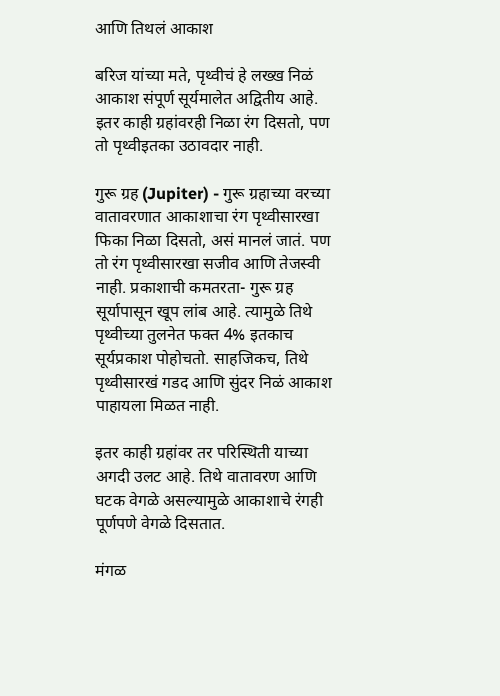आणि तिथलं आकाश

बरिज यांच्या मते, पृथ्वीचं हे लख्ख निळं आकाश संपूर्ण सूर्यमालेत अद्वितीय आहे. इतर काही ग्रहांवरही निळा रंग दिसतो, पण तो पृथ्वीइतका उठावदार नाही.

गुरू ग्रह (Jupiter) - गुरू ग्रहाच्या वरच्या वातावरणात आकाशाचा रंग पृथ्वीसारखा फिका निळा दिसतो, असं मानलं जातं. पण तो रंग पृथ्वीसारखा सजीव आणि तेजस्वी नाही. प्रकाशाची कमतरता- गुरू ग्रह सूर्यापासून खूप लांब आहे. त्यामुळे तिथे पृथ्वीच्या तुलनेत फक्त 4% इतकाच सूर्यप्रकाश पोहोचतो. साहजिकच, तिथे पृथ्वीसारखं गडद आणि सुंदर निळं आकाश पाहायला मिळत नाही.

इतर काही ग्रहांवर तर परिस्थिती याच्या अगदी उलट आहे. तिथे वातावरण आणि घटक वेगळे असल्यामुळे आकाशाचे रंगही पूर्णपणे वेगळे दिसतात.

मंगळ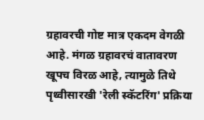ग्रहावरची गोष्ट मात्र एकदम वेगळी आहे. मंगळ ग्रहावरचं वातावरण खूपच विरळ आहे, त्यामुळे तिथे पृथ्वीसारखी 'रेली स्कॅटरिंग' प्रक्रिया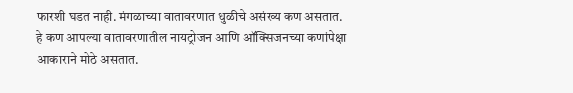फारशी घडत नाही. मंगळाच्या वातावरणात धुळीचे असंख्य कण असतात. हे कण आपल्या वातावरणातील नायट्रोजन आणि ऑक्सिजनच्या कणांपेक्षा आकाराने मोठे असतात.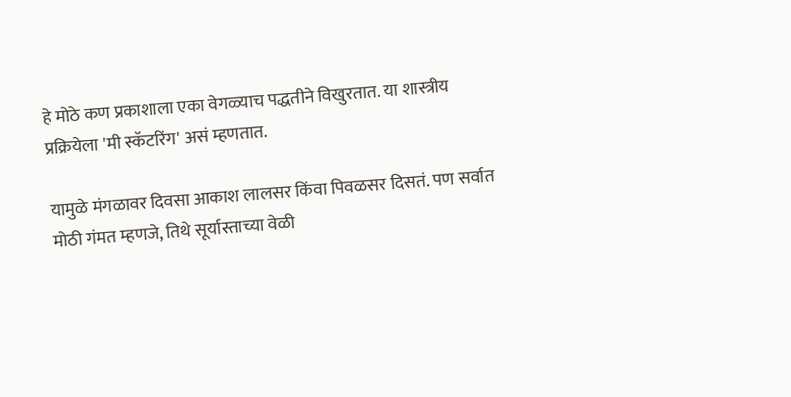हे मोठे कण प्रकाशाला एका वेगळ्याच पद्धतीने विखुरतात. या शास्त्रीय प्रक्रियेला 'मी स्कॅटरिंग' असं म्हणतात.

यामुळे मंगळावर दिवसा आकाश लालसर किंवा पिवळसर दिसतं. पण सर्वात मोठी गंमत म्हणजे, तिथे सूर्यास्ताच्या वेळी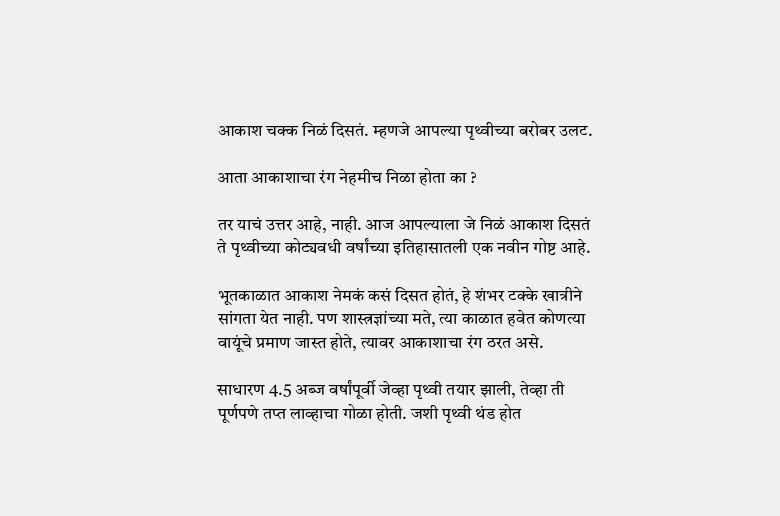आकाश चक्क निळं दिसतं. म्हणजे आपल्या पृथ्वीच्या बरोबर उलट.

आता आकाशाचा रंग नेहमीच निळा होता का ?

तर याचं उत्तर आहे, नाही. आज आपल्याला जे निळं आकाश दिसतं ते पृथ्वीच्या कोट्यवधी वर्षांच्या इतिहासातली एक नवीन गोष्ट आहे.

भूतकाळात आकाश नेमकं कसं दिसत होतं, हे शंभर टक्के खात्रीने सांगता येत नाही. पण शास्त्रज्ञांच्या मते, त्या काळात हवेत कोणत्या वायूंचे प्रमाण जास्त होते, त्यावर आकाशाचा रंग ठरत असे.

साधारण 4.5 अब्ज वर्षांपूर्वी जेव्हा पृथ्वी तयार झाली, तेव्हा ती पूर्णपणे तप्त लाव्हाचा गोळा होती. जशी पृथ्वी थंड होत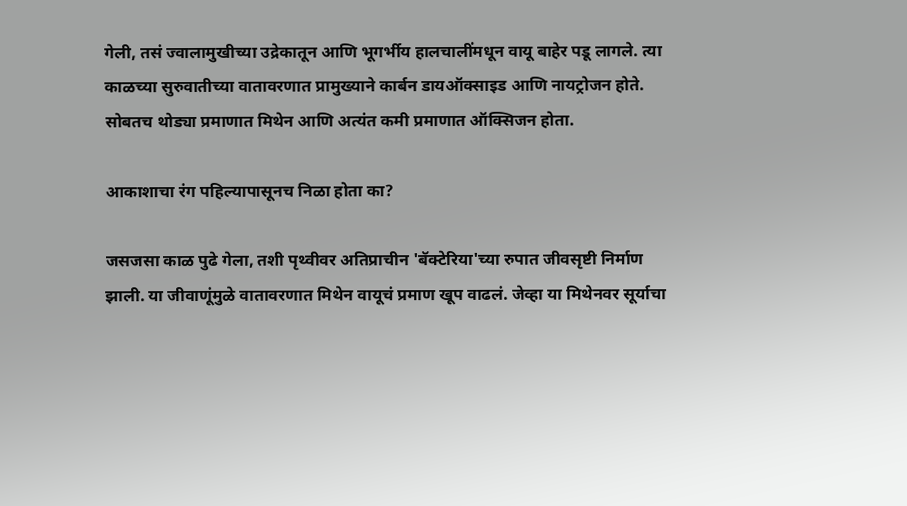गेली, तसं ज्वालामुखीच्या उद्रेकातून आणि भूगर्भीय हालचालींमधून वायू बाहेर पडू लागले. त्या काळच्या सुरुवातीच्या वातावरणात प्रामुख्याने कार्बन डायऑक्साइड आणि नायट्रोजन होते. सोबतच थोड्या प्रमाणात मिथेन आणि अत्यंत कमी प्रमाणात ऑक्सिजन होता.

आकाशाचा रंग पहिल्यापासूनच निळा होता का?

जसजसा काळ पुढे गेला, तशी पृथ्वीवर अतिप्राचीन 'बॅक्टेरिया'च्या रुपात जीवसृष्टी निर्माण झाली. या जीवाणूंमुळे वातावरणात मिथेन वायूचं प्रमाण खूप वाढलं. जेव्हा या मिथेनवर सूर्याचा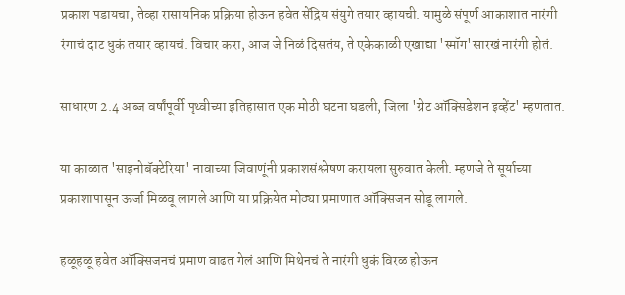प्रकाश पडायचा, तेव्हा रासायनिक प्रक्रिया होऊन हवेत सेंद्रिय संयुगे तयार व्हायची. यामुळे संपूर्ण आकाशात नारंगी रंगाचं दाट धुकं तयार व्हायचं. विचार करा, आज जे निळं दिसतंय, ते एकेकाळी एखाद्या 'स्मॉग'सारखं नारंगी होतं.

साधारण 2.4 अब्ज वर्षांपूर्वी पृथ्वीच्या इतिहासात एक मोठी घटना घडली, जिला 'ग्रेट ऑक्सिडेशन इव्हेंट' म्हणतात.

या काळात 'साइनोबॅक्टेरिया' नावाच्या जिवाणूंनी प्रकाशसंश्लेषण करायला सुरुवात केली. म्हणजे ते सूर्याच्या प्रकाशापासून ऊर्जा मिळवू लागले आणि या प्रक्रियेत मोठ्या प्रमाणात ऑक्सिजन सोडू लागले.

हळूहळू हवेत ऑक्सिजनचं प्रमाण वाढत गेलं आणि मिथेनचं ते नारंगी धुकं विरळ होऊन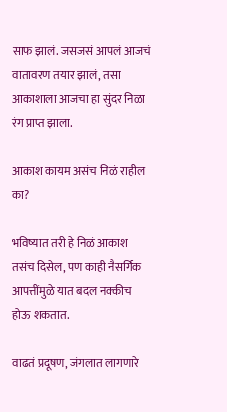साफ झालं. जसजसं आपलं आजचं वातावरण तयार झालं, तसा आकाशाला आजचा हा सुंदर निळा रंग प्राप्त झाला.

आकाश कायम असंच निळं राहील का?

भविष्यात तरी हे निळं आकाश तसंच दिसेल, पण काही नैसर्गिक आपत्तींमुळे यात बदल नक्कीच होऊ शकतात.

वाढतं प्रदूषण, जंगलात लागणारे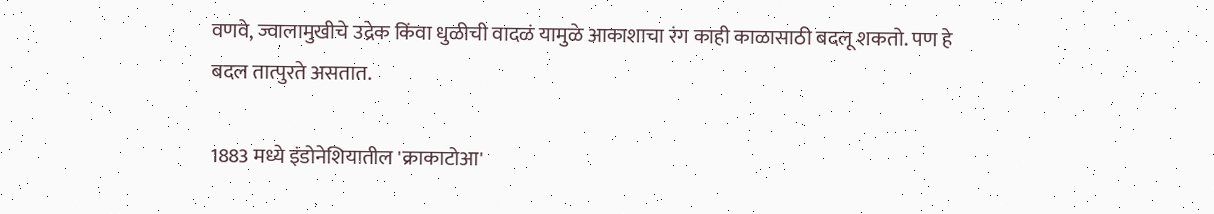वणवे, ज्वालामुखीचे उद्रेक किंवा धुळीची वादळं यामुळे आकाशाचा रंग काही काळासाठी बदलू शकतो. पण हे बदल तात्पुरते असतात.

1883 मध्ये इंडोनेशियातील 'क्राकाटोआ'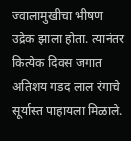ज्वालामुखीचा भीषण उद्रेक झाला होता. त्यानंतर कित्येक दिवस जगात अतिशय गडद लाल रंगाचे सूर्यास्त पाहायला मिळाले.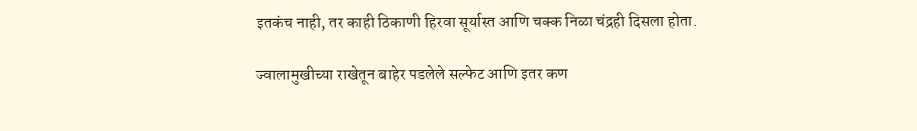इतकंच नाही, तर काही ठिकाणी हिरवा सूर्यास्त आणि चक्क निळा चंद्रही दिसला होता.

ज्वालामुखीच्या राखेतून बाहेर पडलेले सल्फेट आणि इतर कण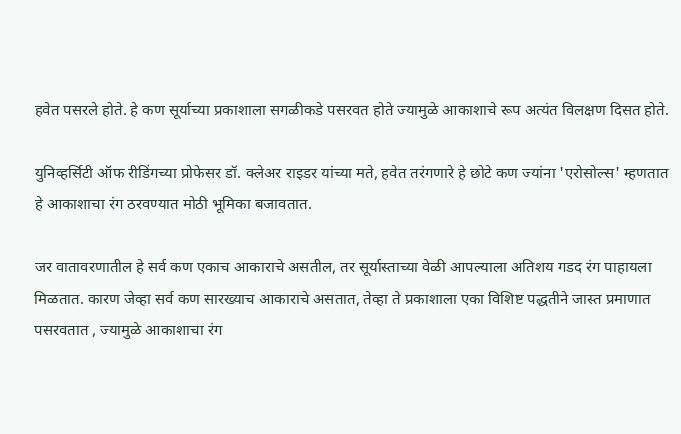हवेत पसरले होते. हे कण सूर्याच्या प्रकाशाला सगळीकडे पसरवत होते ज्यामुळे आकाशाचे रूप अत्यंत विलक्षण दिसत होते.

युनिव्हर्सिटी ऑफ रीडिंगच्या प्रोफेसर डॉ. क्लेअर राइडर यांच्या मते, हवेत तरंगणारे हे छोटे कण ज्यांना 'एरोसोल्स' म्हणतात हे आकाशाचा रंग ठरवण्यात मोठी भूमिका बजावतात.

जर वातावरणातील हे सर्व कण एकाच आकाराचे असतील, तर सूर्यास्ताच्या वेळी आपल्याला अतिशय गडद रंग पाहायला मिळतात. कारण जेव्हा सर्व कण सारख्याच आकाराचे असतात, तेव्हा ते प्रकाशाला एका विशिष्ट पद्धतीने जास्त प्रमाणात पसरवतात , ज्यामुळे आकाशाचा रंग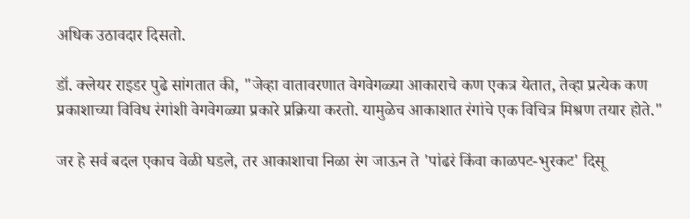अधिक उठावदार दिसतो.

डॉ. क्लेयर राइडर पुढे सांगतात की, "जेव्हा वातावरणात वेगवेगळ्या आकाराचे कण एकत्र येतात, तेव्हा प्रत्येक कण प्रकाशाच्या विविध रंगांशी वेगवेगळ्या प्रकारे प्रक्रिया करतो. यामुळेच आकाशात रंगांचे एक विचित्र मिश्रण तयार होते."

जर हे सर्व बदल एकाच वेळी घडले, तर आकाशाचा निळा रंग जाऊन ते 'पांढरं किंवा काळपट-भुरकट' दिसू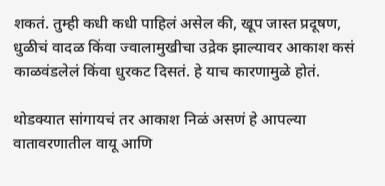शकतं. तुम्ही कधी कधी पाहिलं असेल की, खूप जास्त प्रदूषण, धुळीचं वादळ किंवा ज्वालामुखीचा उद्रेक झाल्यावर आकाश कसं काळवंडलेलं किंवा धुरकट दिसतं. हे याच कारणामुळे होतं.

थोडक्यात सांगायचं तर आकाश निळं असणं हे आपल्या वातावरणातील वायू आणि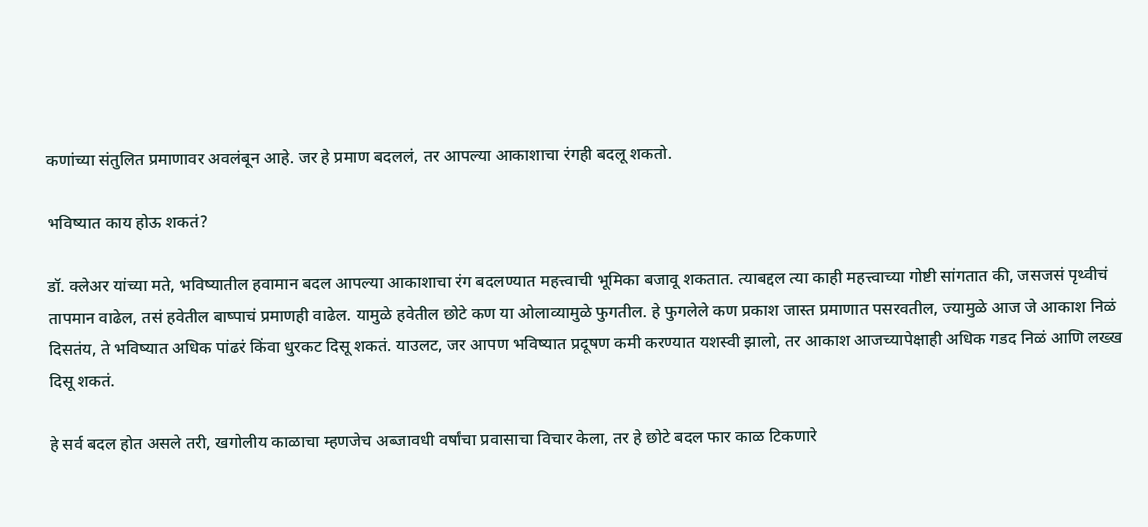कणांच्या संतुलित प्रमाणावर अवलंबून आहे. जर हे प्रमाण बदललं, तर आपल्या आकाशाचा रंगही बदलू शकतो.

भविष्यात काय होऊ शकतं?

डॉ. क्लेअर यांच्या मते, भविष्यातील हवामान बदल आपल्या आकाशाचा रंग बदलण्यात महत्त्वाची भूमिका बजावू शकतात. त्याबद्दल त्या काही महत्त्वाच्या गोष्टी सांगतात की, जसजसं पृथ्वीचं तापमान वाढेल, तसं हवेतील बाष्पाचं प्रमाणही वाढेल. यामुळे हवेतील छोटे कण या ओलाव्यामुळे फुगतील. हे फुगलेले कण प्रकाश जास्त प्रमाणात पसरवतील, ज्यामुळे आज जे आकाश निळं दिसतंय, ते भविष्यात अधिक पांढरं किंवा धुरकट दिसू शकतं. याउलट, जर आपण भविष्यात प्रदूषण कमी करण्यात यशस्वी झालो, तर आकाश आजच्यापेक्षाही अधिक गडद निळं आणि लख्ख दिसू शकतं.

हे सर्व बदल होत असले तरी, खगोलीय काळाचा म्हणजेच अब्जावधी वर्षांचा प्रवासाचा विचार केला, तर हे छोटे बदल फार काळ टिकणारे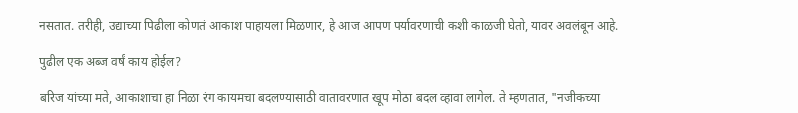नसतात. तरीही, उद्याच्या पिढीला कोणतं आकाश पाहायला मिळणार, हे आज आपण पर्यावरणाची कशी काळजी घेतो, यावर अवलंबून आहे.

पुढील एक अब्ज वर्षं काय होईल?

बरिज यांच्या मते, आकाशाचा हा निळा रंग कायमचा बदलण्यासाठी वातावरणात खूप मोठा बदल व्हावा लागेल. ते म्हणतात, "नजीकच्या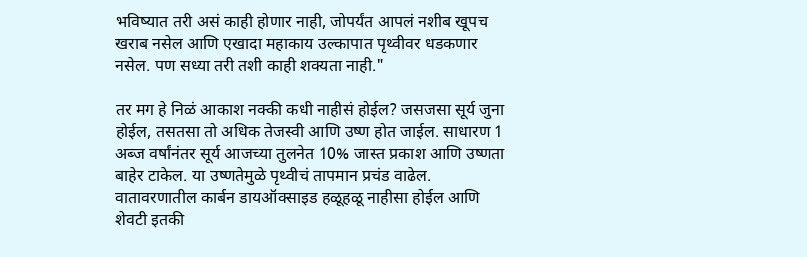भविष्यात तरी असं काही होणार नाही, जोपर्यंत आपलं नशीब खूपच खराब नसेल आणि एखादा महाकाय उल्कापात पृथ्वीवर धडकणार नसेल. पण सध्या तरी तशी काही शक्यता नाही."

तर मग हे निळं आकाश नक्की कधी नाहीसं होईल? जसजसा सूर्य जुना होईल, तसतसा तो अधिक तेजस्वी आणि उष्ण होत जाईल. साधारण 1 अब्ज वर्षांनंतर सूर्य आजच्या तुलनेत 10% जास्त प्रकाश आणि उष्णता बाहेर टाकेल. या उष्णतेमुळे पृथ्वीचं तापमान प्रचंड वाढेल. वातावरणातील कार्बन डायऑक्साइड हळूहळू नाहीसा होईल आणि शेवटी इतकी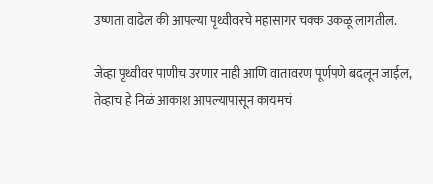उष्णता वाढेल की आपल्या पृथ्वीवरचे महासागर चक्क उकळू लागतील.

जेव्हा पृथ्वीवर पाणीच उरणार नाही आणि वातावरण पूर्णपणे बदलून जाईल, तेव्हाच हे निळं आकाश आपल्यापासून कायमचं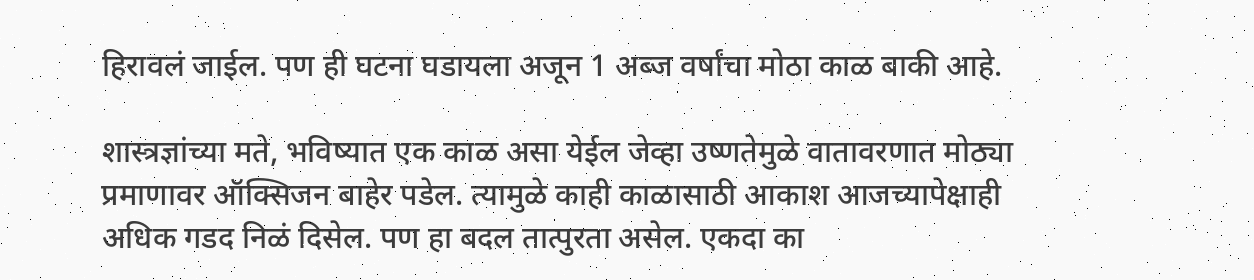हिरावलं जाईल. पण ही घटना घडायला अजून 1 अब्ज वर्षांचा मोठा काळ बाकी आहे.

शास्त्रज्ञांच्या मते, भविष्यात एक काळ असा येईल जेव्हा उष्णतेमुळे वातावरणात मोठ्या प्रमाणावर ऑक्सिजन बाहेर पडेल. त्यामुळे काही काळासाठी आकाश आजच्यापेक्षाही अधिक गडद निळं दिसेल. पण हा बदल तात्पुरता असेल. एकदा का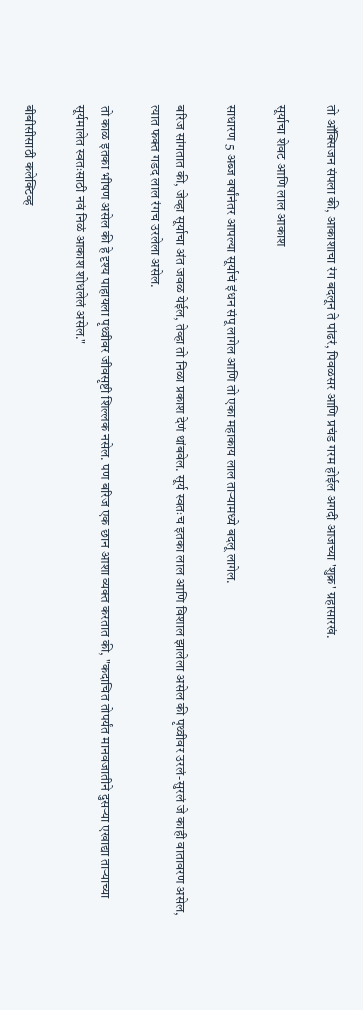तो ऑक्सिजन संपला की, आकाशाचा रंग बदलून ते पांढरं, पिवळसर आणि प्रचंड गरम होईल अगदी आजच्या 'शुक्र' ग्रहासारखं.

सूर्याचा शेवट आणि लाल आकाश

साधारण 5 अब्ज वर्षांनंतर आपल्या सूर्याचं इंधन संपू लागेल आणि तो एका महाकाय लाल ताऱ्यामध्ये बदलू लागेल.

बरिज सांगतात की, जेव्हा सूर्याचा अंत जवळ येईल, तेव्हा तो निळा प्रकाश देणं थांबवेल. सूर्य स्वतःच इतका लाल आणि विशाल झालेला असेल की पृथ्वीवर उरलं-सुरलं जे काही वातावरण असेल, त्यात फक्त गडद लाल रंगच उरलेला असेल.

तो काळ इतका भीषण असेल की हे दृश्य पाहायला पृथ्वीवर जीवसृष्टी शिल्लक नसेल. पण बरिज एक छान आशा व्यक्त करतात की, "कदाचित तोपर्यंत मानवजातीने दुसऱ्या एखाद्या ताऱ्याच्या सूर्यमालेत स्वतःसाठी नवं निळं आकाश शोधलेलं असेल."

बीबीसीसाठी कलेक्टिव्ह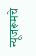न्यूजरूमचे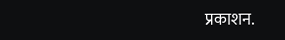प्रकाशन.